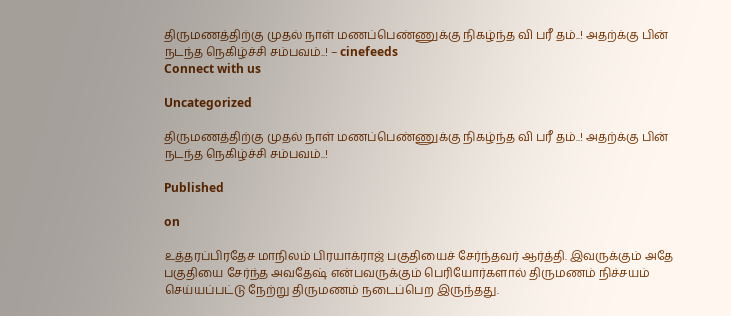திருமணத்திற்கு முதல் நாள் மணப்பெண்ணுக்கு நிகழ்ந்த வி பரீ தம்..! அதற்க்கு பின் நடந்த நெகிழ்ச்சி சம்பவம்..! – cinefeeds
Connect with us

Uncategorized

திருமணத்திற்கு முதல் நாள் மணப்பெண்ணுக்கு நிகழ்ந்த வி பரீ தம்..! அதற்க்கு பின் நடந்த நெகிழ்ச்சி சம்பவம்..!

Published

on

உத்தரப்பிரதேச மாநிலம் பிரயாக்ராஜ் பகுதியைச் சேர்ந்தவர் ஆர்த்தி. இவருக்கும் அதே பகுதியை சேர்ந்த அவதேஷ் என்பவருக்கும் பெரியோர்களால் திருமணம் நிச்சயம் செய்யப்பட்டு நேற்று திருமணம் நடைப்பெற இருந்தது.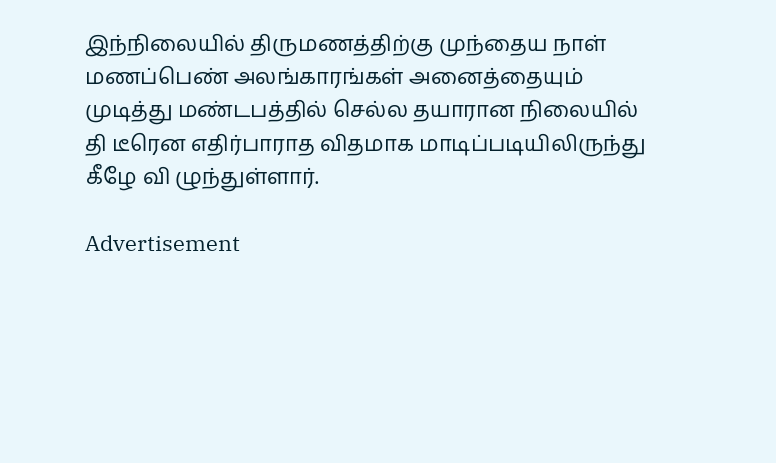இந்நிலையில் திருமணத்திற்கு முந்தைய நாள் மணப்பெண் அலங்காரங்கள் அனைத்தையும் முடித்து மண்டபத்தில் செல்ல தயாரான நிலையில் தி டீரென எதிர்பாராத விதமாக மாடிப்படியிலிருந்து கீழே வி ழுந்துள்ளார்.

Advertisement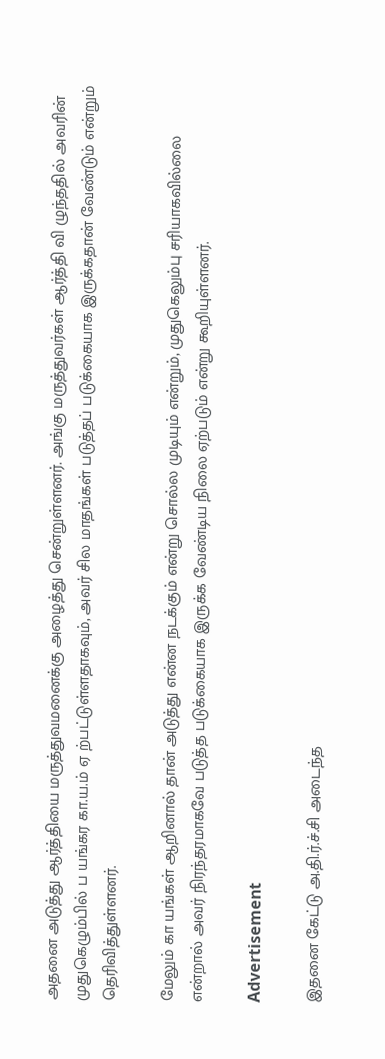அதனை அடுத்து ஆர்த்தியை மருத்துவமனைக்கு அழைத்து சென்றுள்ளனர். அங்கு மருத்துவர்கள் ஆர்த்தி வி ழுந்ததில் அவரின் முதுகெழும்பில் ப யங்கர கா.ய.ம் ஏ ற்பட்டுள்ளதாகவும், அவர் சில மாதங்கள் படுத்தப் படுக்கையாக இருக்கதான் வேண்டும் என்றும் தெரிவித்துள்ளனர்.

மேலும் கா யங்கள் ஆறினால் தான் அடுத்து என்ன நடக்கும் என்று சொல்ல முடியும் என்றும், முதுகெலும்பு சரியாகவில்லை என்றால் அவர் நிரந்தரமாகவே படுத்த படுக்கையாக இருக்க வேண்டிய நிலை ஏற்படும் என்று கூறியுள்ளனர்.

Advertisement

இதனை கேட்டு அ.தி.ர்.ச்.சி அடைந்த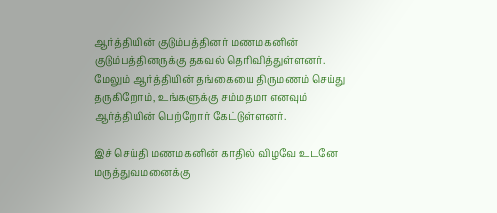ஆர்த்தியின் குடும்பத்தினர் மணமகனின் குடும்பத்தினருக்கு தகவல் தெரிவித்துள்ளனர். மேலும் ஆர்த்தியின் தங்கையை திருமணம் செய்து தருகிறோம், உங்களுக்கு சம்மதமா எனவும் ஆர்த்தியின் பெற்றோர் கேட்டுள்ளனர்.

இச் செய்தி மணமகனின் காதில் விழவே உடனே மருத்துவமனைக்கு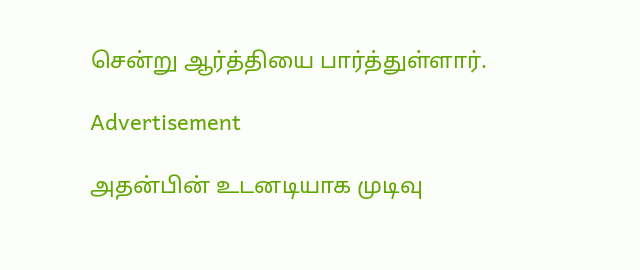சென்று ஆர்த்தியை பார்த்துள்ளார்.

Advertisement

அதன்பின் உடனடியாக முடிவு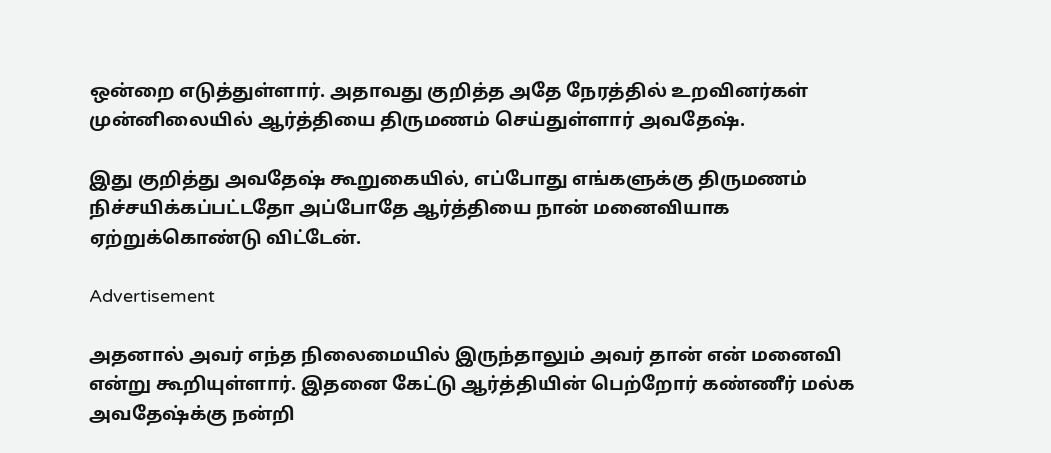ஒன்றை எடுத்துள்ளார். அதாவது குறித்த அதே நேரத்தில் உறவினர்கள் முன்னிலையில் ஆர்த்தியை திருமணம் செய்துள்ளார் அவதேஷ்.

இது குறித்து அவதேஷ் கூறுகையில், எப்போது எங்களுக்கு திருமணம் நிச்சயிக்கப்பட்டதோ அப்போதே ஆர்த்தியை நான் மனைவியாக ஏற்றுக்கொண்டு விட்டேன்.

Advertisement

அதனால் அவர் எந்த நிலைமையில் இருந்தாலும் அவர் தான் என் மனைவி என்று கூறியுள்ளார். இதனை கேட்டு ஆர்த்தியின் பெற்றோர் கண்ணீர் மல்க அவதேஷ்க்கு நன்றி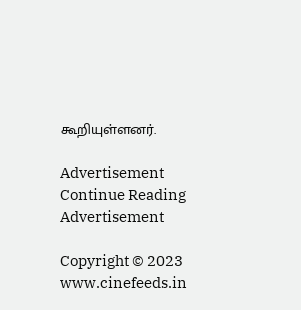கூறியுள்ளனர்.

Advertisement
Continue Reading
Advertisement

Copyright © 2023 www.cinefeeds.in